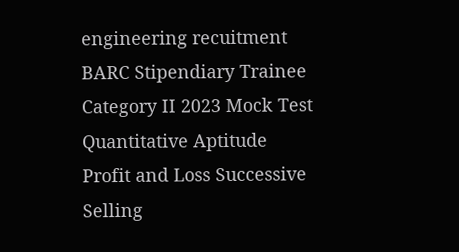engineering recuitment BARC Stipendiary Trainee Category II 2023 Mock Test Quantitative Aptitude Profit and Loss Successive Selling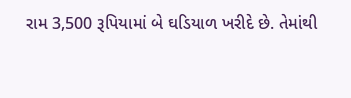રામ 3,500 રૂપિયામાં બે ઘડિયાળ ખરીદે છે. તેમાંથી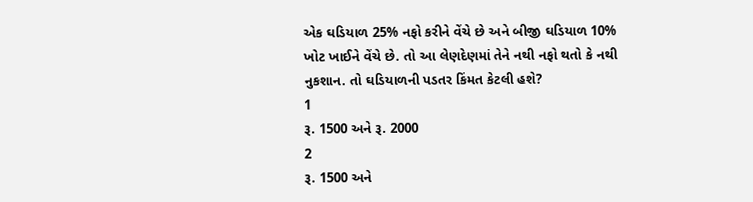એક ઘડિયાળ 25% નફો કરીને વેંચે છે અને બીજી ઘડિયાળ 10% ખોટ ખાઈને વેંચે છે. તો આ લેણદેણમાં તેને નથી નફો થતો કે નથી નુકશાન. તો ઘડિયાળની પડતર કિંમત કેટલી હશે?
1
રૂ. 1500 અને રૂ. 2000
2
રૂ. 1500 અને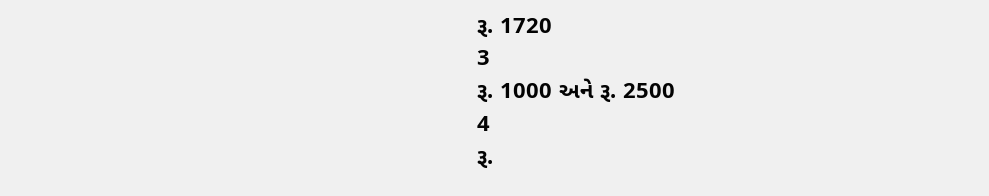રૂ. 1720
3
રૂ. 1000 અને રૂ. 2500
4
રૂ.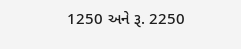1250 અને રૂ. 2250